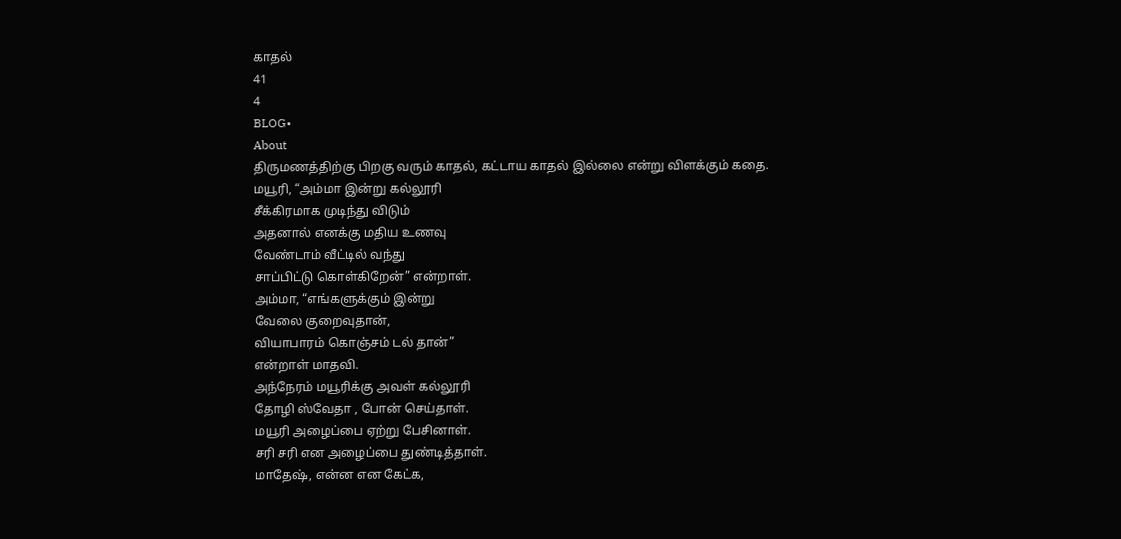காதல்
41
4
BLOG•
About
திருமணத்திற்கு பிறகு வரும் காதல், கட்டாய காதல் இல்லை என்று விளக்கும் கதை.
மயூரி, “அம்மா இன்று கல்லூரி
சீக்கிரமாக முடிந்து விடும்
அதனால் எனக்கு மதிய உணவு
வேண்டாம் வீட்டில் வந்து
சாப்பிட்டு கொள்கிறேன்” என்றாள்.
அம்மா, “எங்களுக்கும் இன்று
வேலை குறைவுதான்,
வியாபாரம் கொஞ்சம் டல் தான்”
என்றாள் மாதவி.
அந்நேரம் மயூரிக்கு அவள் கல்லூரி
தோழி ஸ்வேதா , போன் செய்தாள்.
மயூரி அழைப்பை ஏற்று பேசினாள்.
சரி சரி என அழைப்பை துண்டித்தாள்.
மாதேஷ், என்ன என கேட்க,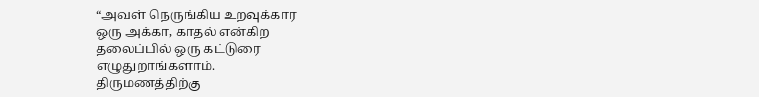“அவள் நெருங்கிய உறவுக்கார
ஒரு அக்கா, காதல் என்கிற
தலைப்பில் ஒரு கட்டுரை
எழுதுறாங்களாம்.
திருமணத்திற்கு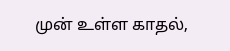முன் உள்ள காதல்,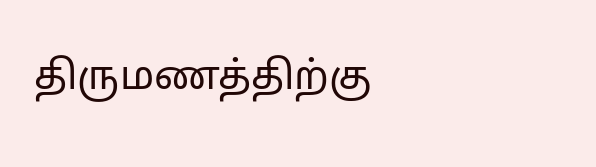திருமணத்திற்கு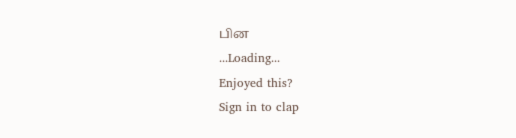பின
...Loading...
Enjoyed this?
Sign in to clap